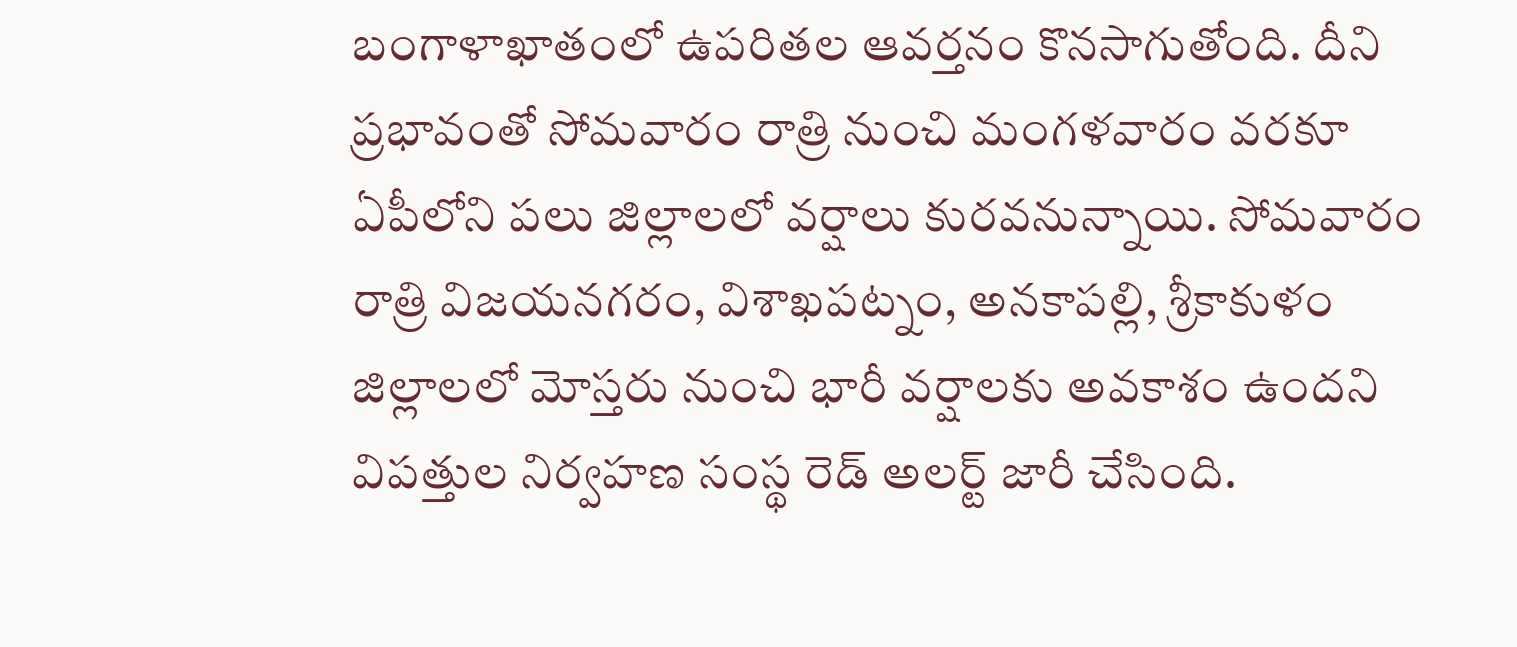బంగాళాఖాతంలో ఉపరితల ఆవర్తనం కొనసాగుతోంది. దీని ప్రభావంతో సోమవారం రాత్రి నుంచి మంగళవారం వరకూ ఏపీలోని పలు జిల్లాలలో వర్షాలు కురవనున్నాయి. సోమవారం రాత్రి విజయనగరం, విశాఖపట్నం, అనకాపల్లి, శ్రీకాకుళం జిల్లాలలో మోస్తరు నుంచి భారీ వర్షాలకు అవకాశం ఉందని విపత్తుల నిర్వహణ సంస్థ రెడ్ అలర్ట్ జారీ చేసింది.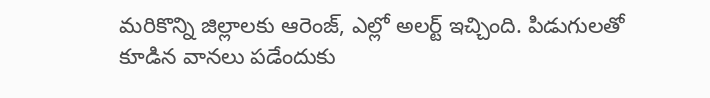మరికొన్ని జిల్లాలకు ఆరెంజ్, ఎల్లో అలర్ట్ ఇచ్చింది. పిడుగులతో కూడిన వానలు పడేందుకు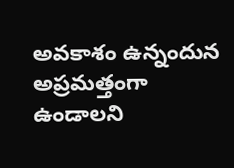అవకాశం ఉన్నందున అప్రమత్తంగా ఉండాలని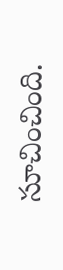సూచించింది.